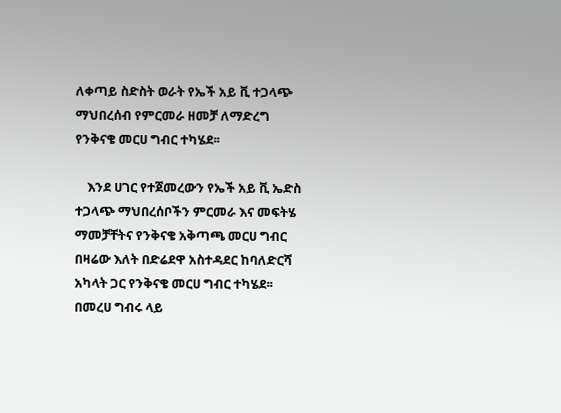ለቀጣይ ስድስት ወራት የኤች አይ ቪ ተጋላጭ ማህበረሰብ የምርመራ ዘመቻ ለማድረግ የንቅናቄ መርሀ ግብር ተካሄደ፡፡

    እንደ ሀገር የተጀመረውን የኤች አይ ቪ ኤድስ ተጋላጭ ማህበረሰቦችን ምርመራ እና መፍትሄ ማመቻቸትና የንቅናቄ አቅጣጫ መርሀ ግብር በዛሬው እለት በድሬደዋ አስተዳደር ከባለድርሻ አካላት ጋር የንቅናቄ መርሀ ግብር ተካሄደ፡፡ በመረሀ ግብሩ ላይ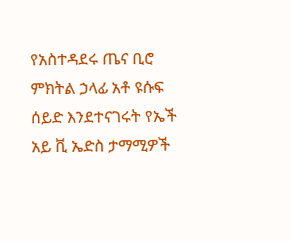የአስተዳደሩ ጤና ቢሮ ምክትል ኃላፊ አቶ ዩሱፍ ሰይድ እንደተናገሩት የኤች አይ ቪ ኤድስ ታማሚዎች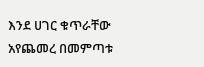እንደ ሀገር ቁጥራቸው አየጨመረ በመምጣቱ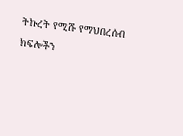ትኩረት የሚሹ የማህበረሰብ ክፍሎችን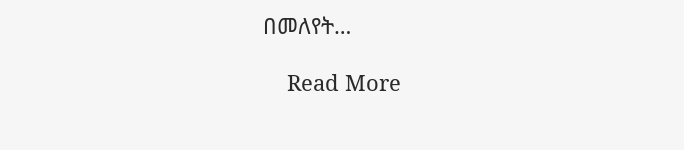በመለየት…

    Read More